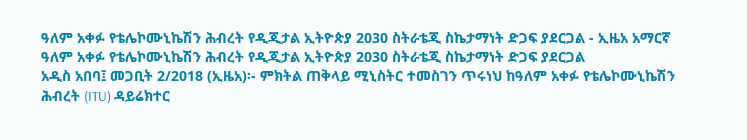ዓለም አቀፉ የቴሌኮሙኒኬሽን ሕብረት የዲጂታል ኢትዮጵያ 2030 ስትራቴጂ ስኬታማነት ድጋፍ ያደርጋል - ኢዜአ አማርኛ
ዓለም አቀፉ የቴሌኮሙኒኬሽን ሕብረት የዲጂታል ኢትዮጵያ 2030 ስትራቴጂ ስኬታማነት ድጋፍ ያደርጋል
አዲስ አበባ፤ መጋቢት 2/2018 (ኢዜአ)፡- ምክትል ጠቅላይ ሚኒስትር ተመስገን ጥሩነህ ከዓለም አቀፉ የቴሌኮሙኒኬሽን ሕብረት (ITU) ዳይሬክተር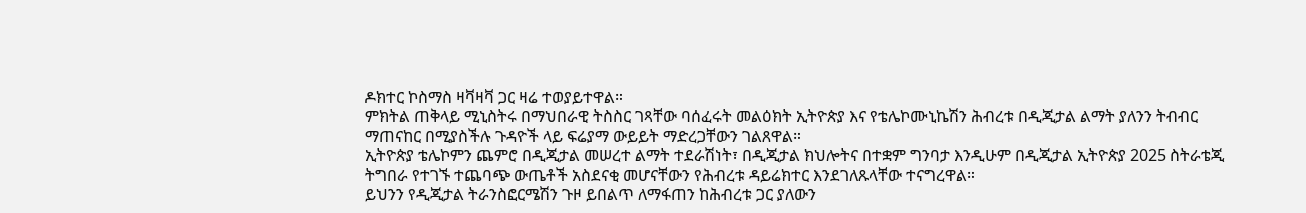ዶክተር ኮስማስ ዛቫዛቫ ጋር ዛሬ ተወያይተዋል።
ምክትል ጠቅላይ ሚኒስትሩ በማህበራዊ ትስስር ገጻቸው ባሰፈሩት መልዕክት ኢትዮጵያ እና የቴሌኮሙኒኬሽን ሕብረቱ በዲጂታል ልማት ያለንን ትብብር ማጠናከር በሚያስችሉ ጉዳዮች ላይ ፍሬያማ ውይይት ማድረጋቸውን ገልጸዋል።
ኢትዮጵያ ቴሌኮምን ጨምሮ በዲጂታል መሠረተ ልማት ተደራሽነት፣ በዲጂታል ክህሎትና በተቋም ግንባታ እንዲሁም በዲጂታል ኢትዮጵያ 2025 ስትራቴጂ ትግበራ የተገኙ ተጨባጭ ውጤቶች አስደናቂ መሆናቸውን የሕብረቱ ዳይሬክተር እንደገለጹላቸው ተናግረዋል።
ይህንን የዲጂታል ትራንስፎርሜሽን ጉዞ ይበልጥ ለማፋጠን ከሕብረቱ ጋር ያለውን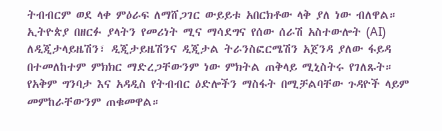ትብብርም ወደ ላቀ ምዕራፍ ለማሸጋገር ውይይቱ አበርክቶው ላቅ ያለ ነው ብለዋል።
ኢትዮጵያ በዘርፉ ያላትን የመሪነት ሚና ማሳደግና የሰው ሰራሽ አስተውሎት (AI) ለዲጂታላይዜሽን፣ ዲጂታይዜሽንና ዲጂታል ትራንስፎርሜሽን አጀንዳ ያለው ፋይዳ በተመለከተም ምክክር ማድረጋቸውንም ነው ምክትል ጠቅላይ ሚኒስትሩ የገለጹት።
የአቅም ግንባታ እና አዳዲስ የትብብር ዕድሎችን ማስፋት በሚቻልባቸው ጉዳዮች ላይም መምከራቸውንም ጠቁመዋል።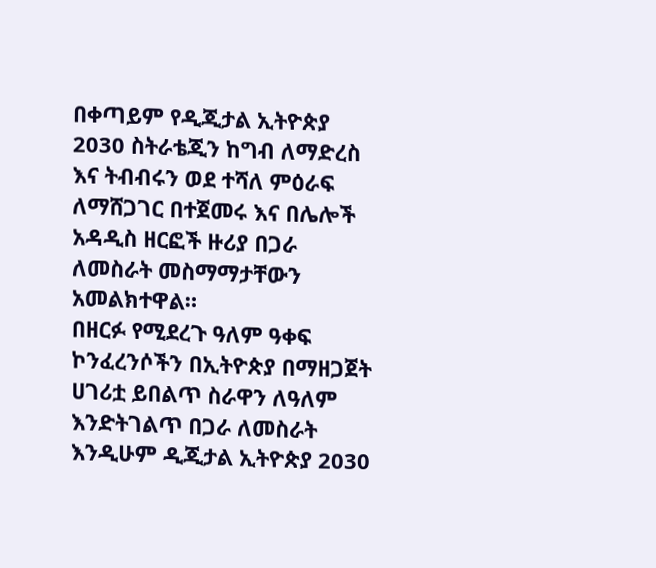በቀጣይም የዲጂታል ኢትዮጵያ 2030 ስትራቴጂን ከግብ ለማድረስ እና ትብብሩን ወደ ተሻለ ምዕራፍ ለማሸጋገር በተጀመሩ እና በሌሎች አዳዲስ ዘርፎች ዙሪያ በጋራ ለመስራት መስማማታቸውን አመልክተዋል።
በዘርፉ የሚደረጉ ዓለም ዓቀፍ ኮንፈረንሶችን በኢትዮጵያ በማዘጋጀት ሀገሪቷ ይበልጥ ስራዋን ለዓለም እንድትገልጥ በጋራ ለመስራት እንዲሁም ዲጂታል ኢትዮጵያ 2030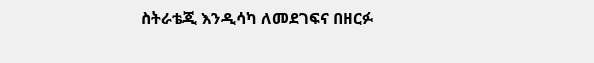ስትራቴጂ እንዲሳካ ለመደገፍና በዘርፉ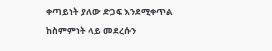ቀጣይነት ያለው ድጋፍ እንደሚቀጥል ከስምምነት ላይ መደረሱን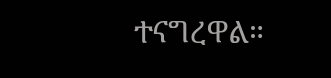ተናግረዋል።